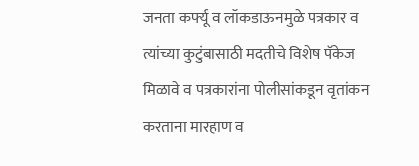जनता कर्फ्यू व लॉकडाऊनमुळे पत्रकार व त्यांच्या कुटुंबासाठी मदतीचे विशेष पॅकेज मिळावे व पत्रकारांना पोलीसांकडून वृतांकन करताना मारहाण व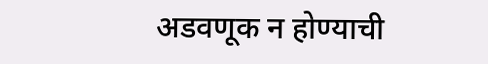अडवणूक न होण्याची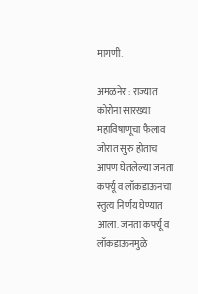मागणी.

अमळनेर : राज्यात कोरोना सारख्या महाविषाणूचा फैलाव जोरात सुरु होताच आपण घेतलेल्या जनता कर्फ्यू व लॉकडाऊनचा स्तुत्य निर्णय घेण्यात आला. जनता कर्फ्यू व लॉकडाऊनमुळे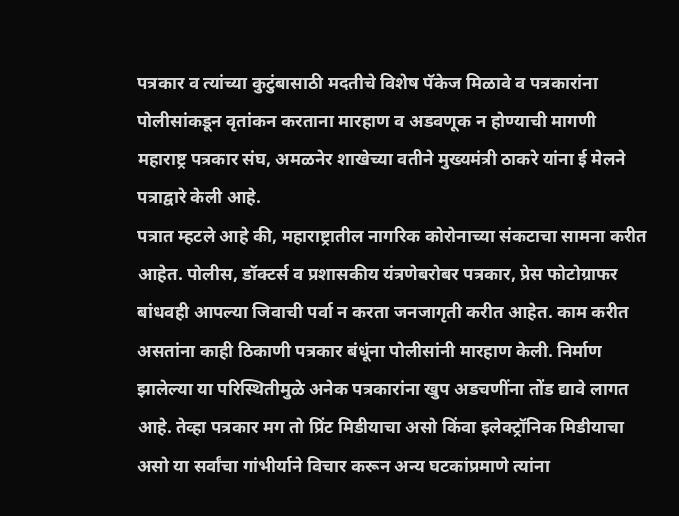पत्रकार व त्यांच्या कुटुंबासाठी मदतीचे विशेष पॅकेज मिळावे व पत्रकारांना पोलीसांकडून वृतांकन करताना मारहाण व अडवणूक न होण्याची मागणी महाराष्ट्र पत्रकार संघ, अमळनेर शाखेच्या वतीने मुख्यमंत्री ठाकरे यांना ई मेलने पत्राद्वारे केली आहे.
पत्रात म्हटले आहे की, महाराष्ट्रातील नागरिक कोरोनाच्या संकटाचा सामना करीत आहेत. पोलीस, डॉक्टर्स व प्रशासकीय यंत्रणेबरोबर पत्रकार, प्रेस फोटोग्राफर बांधवही आपल्या जिवाची पर्वा न करता जनजागृती करीत आहेत. काम करीत असतांना काही ठिकाणी पत्रकार बंधूंना पोलीसांनी मारहाण केली. निर्माण झालेल्या या परिस्थितीमुळे अनेक पत्रकारांना खुप अडचणींना तोंड द्यावे लागत आहे. तेव्हा पत्रकार मग तो प्रिंट मिडीयाचा असो किंवा इलेक्ट्रॉनिक मिडीयाचा असो या सर्वांचा गांभीर्याने विचार करून अन्य घटकांप्रमाणे त्यांना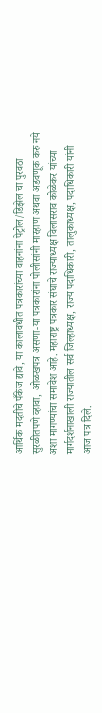आर्थिक मदतीचे पँकेज द्यावे, या कालावधीत पत्रकारांच्या वाहनांना पेट्रोल/डिझेल चा पुरवठा सुरळीतपणे व्हावा, ओळखपत्र असणा-या पत्रकारांना पोलीसांनी मारहाण अथवा अडवणूक करु नये अशा मागण्यांचा समावेश आहे. महाराष्ट्र पत्रकार संघाचे राज्याध्यक्ष विलासराव कोळेकर यांच्या मार्गदर्शनाखाली राज्यातील सर्व जिल्हाध्यक्ष, राज्य पदाधिकारी, तालुकाध्यक्ष, पदाधिकारी यांनी आज पत्र दिले.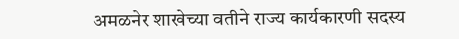अमळनेर शाखेच्या वतीने राज्य कार्यकारणी सदस्य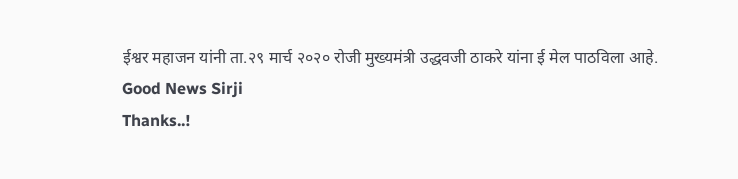ईश्वर महाजन यांनी ता.२९ मार्च २०२० रोजी मुख्यमंत्री उद्धवजी ठाकरे यांना ई मेल पाठविला आहे.
Good News Sirji
Thanks..!